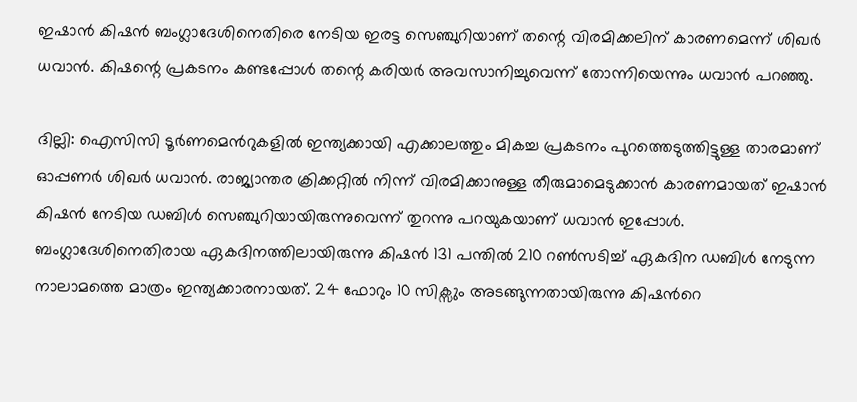ഇഷാൻ കിഷൻ ബംഗ്ലാദേശിനെതിരെ നേടിയ ഇരട്ട സെഞ്ചുറിയാണ് തന്റെ വിരമിക്കലിന് കാരണമെന്ന് ശിഖർ ധവാൻ. കിഷന്റെ പ്രകടനം കണ്ടപ്പോൾ തന്റെ കരിയർ അവസാനിച്ചുവെന്ന് തോന്നിയെന്നും ധവാൻ പറഞ്ഞു.

ദില്ലി: ഐസിസി ടൂര്‍ണമെന്‍റുകളില്‍ ഇന്ത്യക്കായി എക്കാലത്തും മികച്ച പ്രകടനം പുറത്തെടുത്തിട്ടുള്ള താരമാണ് ഓപ്പണര്‍ ശിഖര്‍ ധവാന്‍. രാജ്യാന്തര ക്രിക്കറ്റില്‍ നിന്ന് വിരമിക്കാനുള്ള തീരുമാമെടുക്കാന്‍ കാരണമായത് ഇഷാന്‍ കിഷന്‍ നേടിയ ഡബിള്‍ സെഞ്ചുറിയായിരുന്നുവെന്ന് തുറന്നു പറയുകയാണ് ധവാന്‍ ഇപ്പോള്‍. ബംഗ്ലാദേശിനെതിരായ ഏകദിനത്തിലായിരുന്നു കിഷന്‍ 131 പന്തില്‍ 210 റണ്‍സടിച്ച് ഏകദിന ഡബിള്‍ നേടുന്ന നാലാമത്തെ മാത്രം ഇന്ത്യക്കാരനായത്. 24 ഫോറും 10 സിക്സും അടങ്ങുന്നതായിരുന്നു കിഷന്‍റെ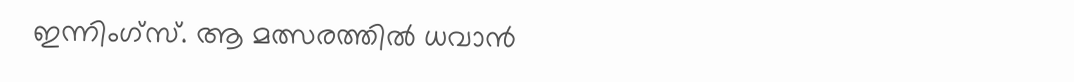ഇന്നിംഗ്സ്. ആ മത്സരത്തില്‍ ധവാന്‍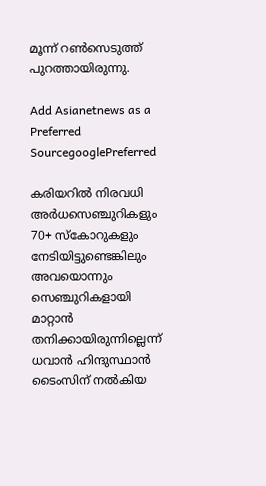മൂന്ന് റണ്‍സെടുത്ത് പുറത്തായിരുന്നു.

Add Asianetnews as a Preferred SourcegooglePreferred

കരിയറില്‍ നിരവധി അർധസെഞ്ചുറികളും 70+ സ്കോറുകളും നേടിയിട്ടുണ്ടെങ്കിലും അവയൊന്നും സെഞ്ചുറികളായി മാറ്റാന്‍ തനിക്കായിരുന്നില്ലെന്ന് ധവാന്‍ ഹിന്ദുസ്ഥാന്‍ ടൈംസിന് നല്‍കിയ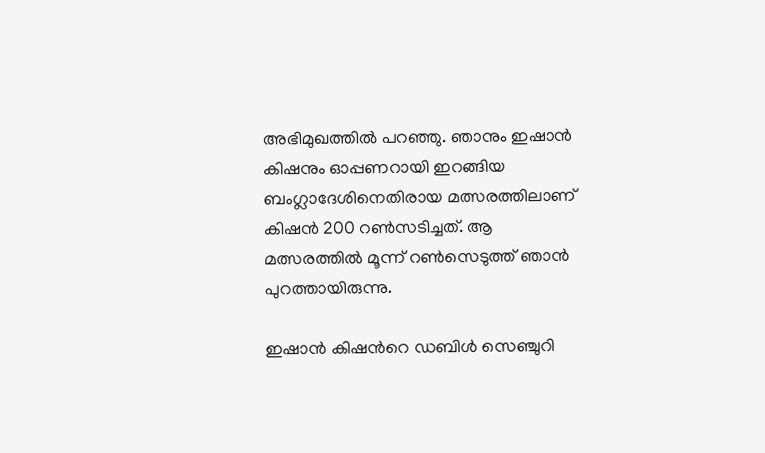അഭിമുഖത്തില്‍ പറഞ്ഞു. ഞാനും ഇഷാന്‍ കിഷനും ഓപ്പണറായി ഇറങ്ങിയ ബംഗ്ലാദേശിനെതിരായ മത്സരത്തിലാണ് കിഷന്‍ 200 റണ്‍സടിച്ചത്. ആ മത്സരത്തില്‍ മൂന്ന് റണ്‍സെടുത്ത് ഞാന്‍ പുറത്തായിരുന്നു.

ഇഷാന്‍ കിഷന്‍റെ ഡബിള്‍ സെഞ്ചുറി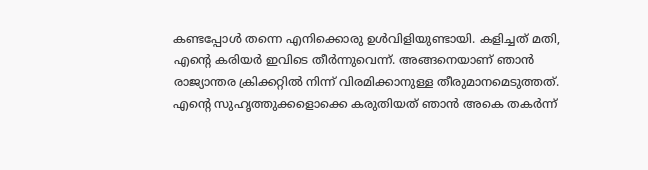കണ്ടപ്പോള്‍ തന്നെ എനിക്കൊരു ഉള്‍വിളിയുണ്ടായി. കളിച്ചത് മതി, എന്‍റെ കരിയര്‍ ഇവിടെ തീര്‍ന്നുവെന്ന്. അങ്ങനെയാണ് ഞാന്‍ രാജ്യാന്തര ക്രിക്കറ്റില്‍ നിന്ന് വിരമിക്കാനുള്ള തീരുമാനമെടുത്തത്. എന്‍റെ സുഹൃത്തുക്കളൊക്കെ കരുതിയത് ഞാന്‍ അകെ തകർന്ന്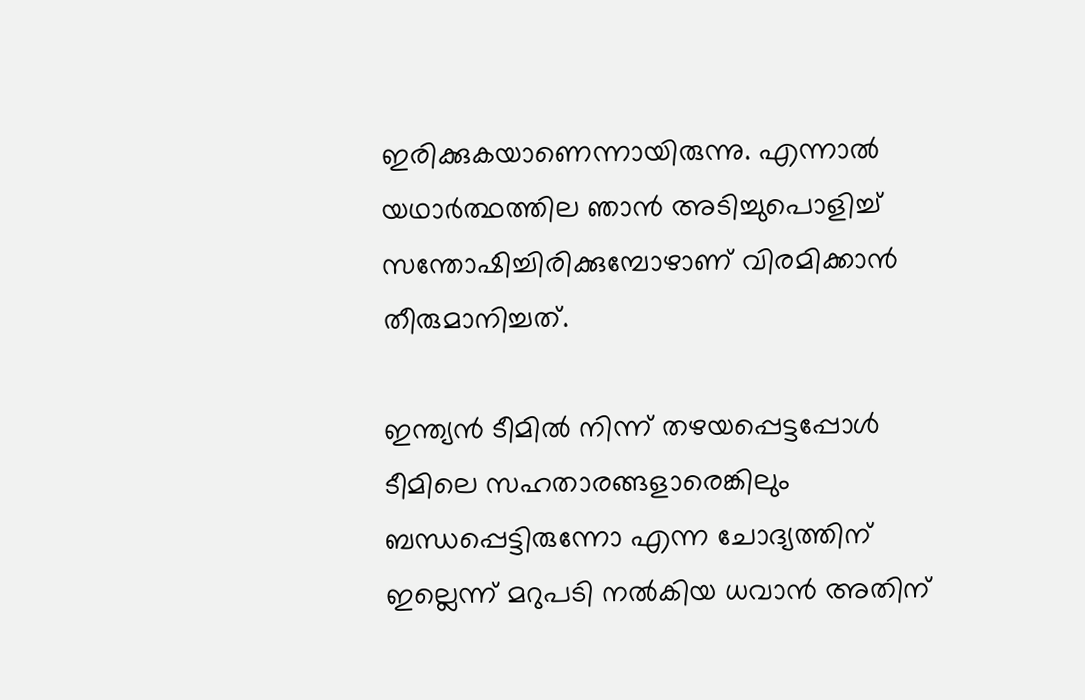ഇരിക്കുകയാണെന്നായിരുന്നു. എന്നാല്‍ യഥാര്‍ത്ഥത്തില‍ ഞാന്‍ അടിച്ചുപൊളിച്ച് സന്തോഷിച്ചിരിക്കുമ്പോഴാണ് വിരമിക്കാന്‍ തീരുമാനിച്ചത്.

ഇന്ത്യൻ ടീമില്‍ നിന്ന് തഴയപ്പെട്ടപ്പോള്‍ ടീമിലെ സഹതാരങ്ങളാരെങ്കിലും ബന്ധപ്പെട്ടിരുന്നോ എന്ന ചോദ്യത്തിന് ഇല്ലെന്ന് മറുപടി നല്‍കിയ ധവാന്‍ അതിന്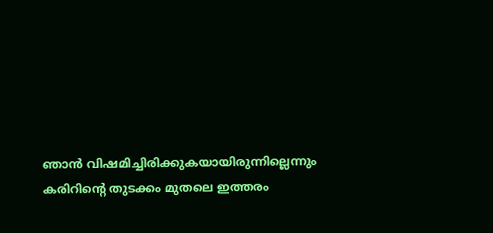ഞാന്‍ വിഷമിച്ചിരിക്കുകയായിരുന്നില്ലെന്നും കരിറിന്‍റെ തുടക്കം മുതലെ ഇത്തരം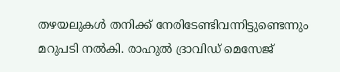തഴയലുകള്‍ തനിക്ക് നേരിടേണ്ടിവന്നിട്ടുണ്ടെന്നും മറുപടി നല്‍കി. രാഹുല്‍ ദ്രാവിഡ് മെസേജ്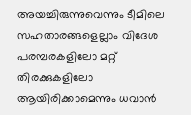അയച്ചിരുന്നുവെന്നും ടീമിലെ സഹതാരങ്ങളെല്ലാം വിദേശ പരമ്പരകളിലോ മറ്റ് തിരക്കുകളിലോ ആയിരിക്കാമെന്നും ധവാന്‍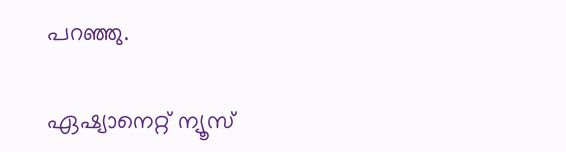പറഞ്ഞു.

ഏഷ്യാനെറ്റ് ന്യൂസ്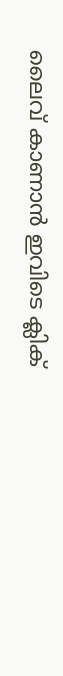ലൈവ് കാണാന്‍ ഇവിടെ ക്ലിക്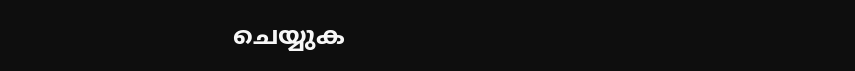ചെയ്യുക